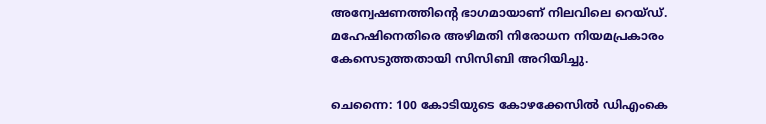അന്വേഷണത്തിന്റെ ഭാഗമായാണ് നിലവിലെ റെയ്ഡ്. മഹേഷിനെതിരെ അഴിമതി നിരോധന നിയമപ്രകാരം കേസെടുത്തതായി സിസിബി അറിയിച്ചു.

ചെന്നൈ: 100 കോടിയുടെ കോഴക്കേസിൽ ഡിഎംകെ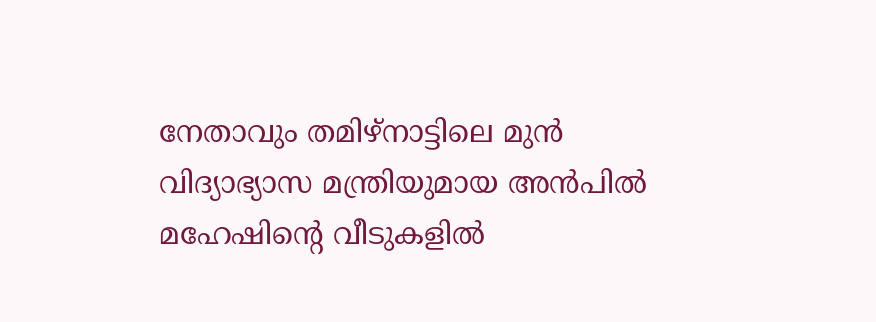നേതാവും തമിഴ്നാട്ടിലെ മുൻ വിദ്യാഭ്യാസ മന്ത്രിയുമായ അൻപിൽ മഹേഷിന്റെ വീടുകളിൽ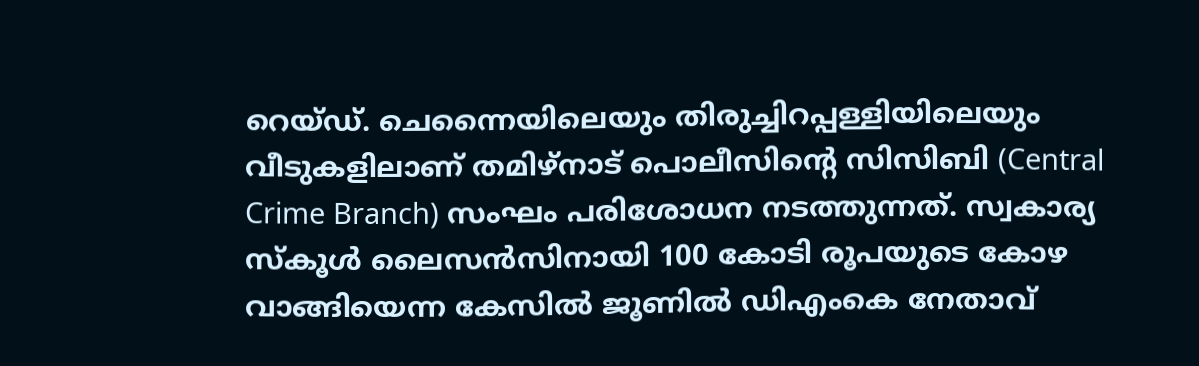റെയ്ഡ്. ചെന്നൈയിലെയും തിരുച്ചിറപ്പള്ളിയിലെയും വീടുകളിലാണ് തമിഴ്നാട് പൊലീസിന്റെ സിസിബി (Central Crime Branch) സംഘം പരിശോധന നടത്തുന്നത്. സ്വകാര്യ സ്കൂൾ ലൈസൻസിനായി 100 കോടി രൂപയുടെ കോഴ വാങ്ങിയെന്ന കേസിൽ ജൂണിൽ ഡിഎംകെ നേതാവ്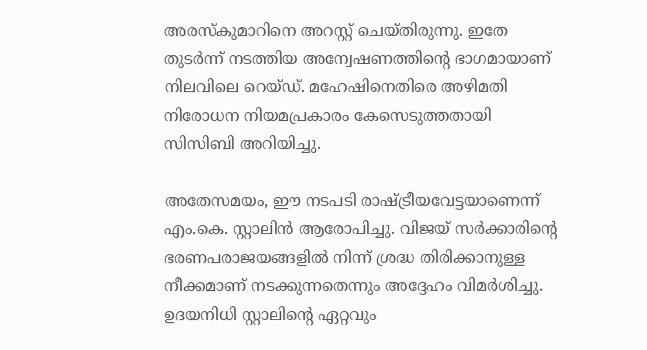അരസ്കുമാറിനെ അറസ്റ്റ് ചെയ്തിരുന്നു. ഇതേ തുടർന്ന് നടത്തിയ അന്വേഷണത്തിന്റെ ഭാഗമായാണ് നിലവിലെ റെയ്ഡ്. മഹേഷിനെതിരെ അഴിമതി നിരോധന നിയമപ്രകാരം കേസെടുത്തതായി സിസിബി അറിയിച്ചു.

അതേസമയം, ഈ നടപടി രാഷ്ട്രീയവേട്ടയാണെന്ന് എം.കെ. സ്റ്റാലിൻ ആരോപിച്ചു. വിജയ് സർക്കാരിന്റെ ഭരണപരാജയങ്ങളിൽ നിന്ന് ശ്രദ്ധ തിരിക്കാനുള്ള നീക്കമാണ് നടക്കുന്നതെന്നും അദ്ദേഹം വിമർശിച്ചു. ഉദയനിധി സ്റ്റാലിന്റെ ഏറ്റവും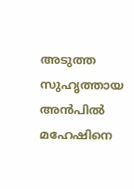അടുത്ത സുഹൃത്തായ അൻപിൽ മഹേഷിനെ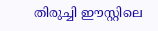തിരുച്ചി ഈസ്റ്റിലെ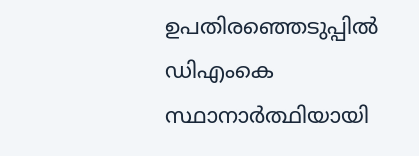ഉപതിരഞ്ഞെടുപ്പിൽ ഡിഎംകെ സ്ഥാനാർത്ഥിയായി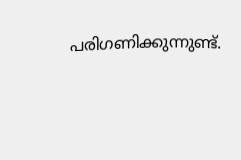പരിഗണിക്കുന്നുണ്ട്.